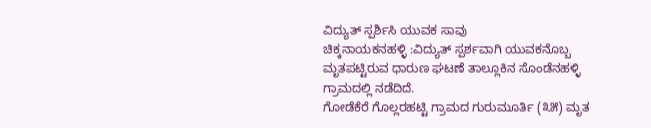ವಿದ್ಯುತ್ ಸ್ಪರ್ಶಿಸಿ ಯುವಕ ಸಾವು
ಚಿಕ್ಕನಾಯಕನಹಳ್ಳಿ :ವಿದ್ಯುತ್ ಸ್ಪರ್ಶವಾಗಿ ಯುವಕನೊಬ್ಬ ಮೃತಪಟ್ಟಿರುವ ಧಾರುಣ ಘಟಣೆ ತಾಲ್ಲೂಕಿನ ಸೊಂಡೆನಹಳ್ಳಿ ಗ್ರಾಮದಲ್ಲಿ ನಡೆದಿದೆ.
ಗೋಡೆಕೆರೆ ಗೊಲ್ಲರಹಟ್ಟಿ ಗ್ರಾಮದ ಗುರುಮೂರ್ತಿ (೩೫) ಮೃತ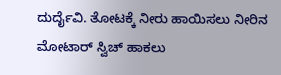ದುರ್ದೈವಿ. ತೋಟಕ್ಕೆ ನೀರು ಹಾಯಿಸಲು ನೀರಿನ ಮೋಟಾರ್ ಸ್ವಿಚ್ ಹಾಕಲು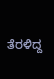ತೆರಳಿದ್ದ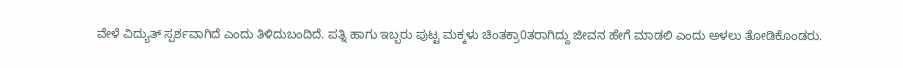ವೇಳೆ ವಿದ್ಯುತ್ ಸ್ಪರ್ಶವಾಗಿದೆ ಎಂದು ತಿಳಿದುಬಂದಿದೆ. ಪತ್ನಿ ಹಾಗು ಇಬ್ಬರು ಪುಟ್ಟ ಮಕ್ಕಳು ಚಿಂತಕ್ರಾ0ತರಾಗಿದ್ದು ಜೀವನ ಹೇಗೆ ಮಾಡಲಿ ಎಂದು ಅಳಲು ತೋಡಿಕೊಂಡರು.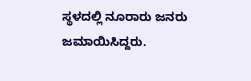ಸ್ಥಳದಲ್ಲಿ ನೂರಾರು ಜನರು ಜಮಾಯಿಸಿದ್ದರು.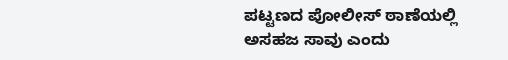ಪಟ್ಟಣದ ಪೋಲೀಸ್ ಠಾಣೆಯಲ್ಲಿ ಅಸಹಜ ಸಾವು ಎಂದು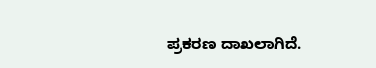ಪ್ರಕರಣ ದಾಖಲಾಗಿದೆ.